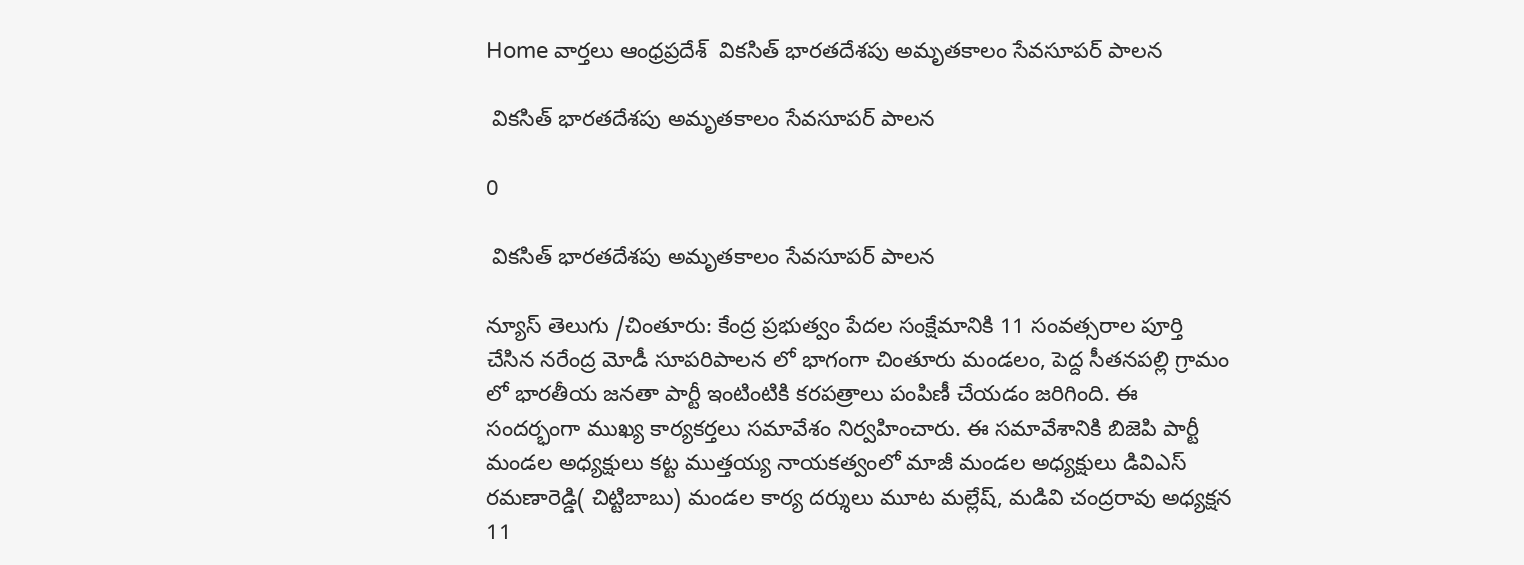Home వార్తలు ఆంధ్రప్రదేశ్‌  వికసిత్ భారతదేశపు అమృతకాలం సేవసూపర్ పాలన

 వికసిత్ భారతదేశపు అమృతకాలం సేవసూపర్ పాలన

0

 వికసిత్ భారతదేశపు అమృతకాలం సేవసూపర్ పాలన

న్యూస్ తెలుగు /చింతూరు: కేంద్ర ప్రభుత్వం పేదల సంక్షేమానికి 11 సంవత్సరాల పూర్తి చేసిన నరేంద్ర మోడీ సూపరిపాలన లో భాగంగా చింతూరు మండలం, పెద్ద సీతనపల్లి గ్రామం లో భారతీయ జనతా పార్టీ ఇంటింటికి కరపత్రాలు పంపిణీ చేయడం జరిగింది. ఈ సందర్భంగా ముఖ్య కార్యకర్తలు సమావేశం నిర్వహించారు. ఈ సమావేశానికి బిజెపి పార్టీ మండల అధ్యక్షులు కట్ట ముత్తయ్య నాయకత్వంలో మాజీ మండల అధ్యక్షులు డివిఎస్ రమణారెడ్డి( చిట్టిబాబు) మండల కార్య దర్శులు మూట మల్లేష్, మడివి చంద్రరావు అధ్యక్షన 11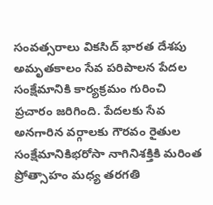సంవత్సరాలు వికసిద్ భారత దేశపు అమృతకాలం సేవ పరిపాలన పేదల సంక్షేమానికి కార్యక్రమం గురించి ప్రచారం జరిగింది. పేదలకు సేవ అనగారిన వర్గాలకు గౌరవం రైతుల సంక్షేమానికిభరోసా నాగినిశక్తికి మరింత ప్రోత్సాహం మధ్య తరగతి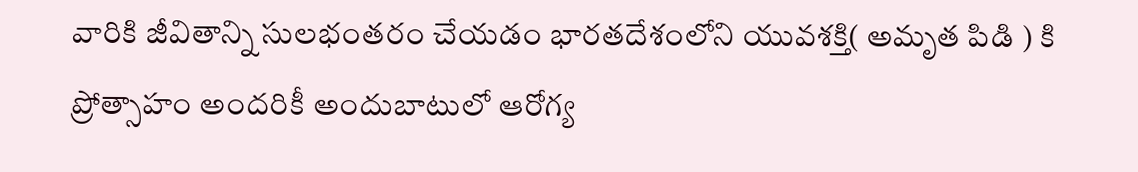వారికి జీవితాన్ని సులభంతరం చేయడం భారతదేశంలోని యువశక్తి( అమృత పిడి ) కి ప్రోత్సాహం అందరికీ అందుబాటులో ఆరోగ్య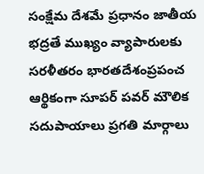సంక్షేమ దేశమే ప్రధానం జాతీయ భద్రతే ముఖ్యం వ్యాపారులకు సరళీతరం భారతదేశంప్రపంచ ఆర్థికంగా సూపర్ పవర్ మౌలిక సదుపాయాలు ప్రగతి మార్గాలు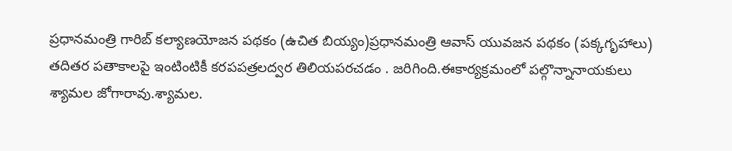ప్రధానమంత్రి గారిబ్ కల్యాణయోజన పథకం (ఉచిత బియ్యం)ప్రధానమంత్రి ఆవాస్ యువజన పథకం (పక్కగృహాలు) తదితర పతాకాలపై ఇంటింటికీ కరపపత్రలద్వర తిలియపరచడం . జరిగింది.ఈకార్యక్రమంలో పల్గొన్నానాయకులు శ్యామల జోగారావు.శ్యామల.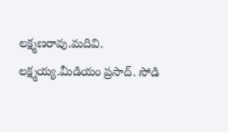లక్ష్మణరావు.మదివి. లక్ష్మయ్య.మీడియం ప్రసాద్. సోడి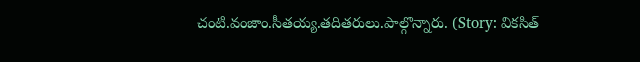చంటి.వంజాం.సీతయ్య.తదితరులు.పాల్గొన్నారు. (Story: వికసిత్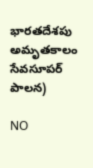భారతదేశపు అమృతకాలం సేవసూపర్ పాలన)

NO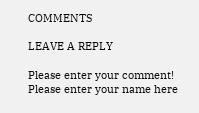COMMENTS

LEAVE A REPLY

Please enter your comment!
Please enter your name here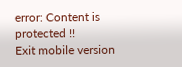error: Content is protected !!
Exit mobile version